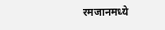रमजानमध्ये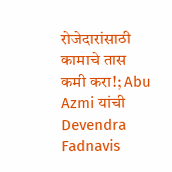रोजेदारांसाठी कामाचे तास कमी करा!; Abu Azmi यांची Devendra Fadnavis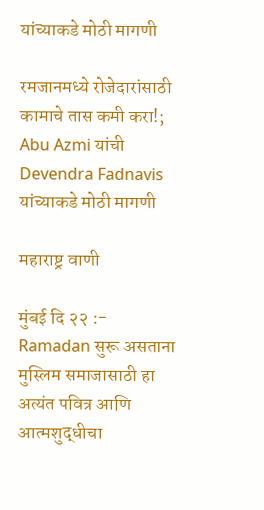यांच्याकडे मोठी मागणी

रमजानमध्ये रोजेदारांसाठी कामाचे तास कमी करा!; Abu Azmi यांची Devendra Fadnavis यांच्याकडे मोठी मागणी

महाराष्ट्र वाणी

मुंबई दि २२ :- Ramadan सुरू असताना मुस्लिम समाजासाठी हा अत्यंत पवित्र आणि आत्मशुद्धीचा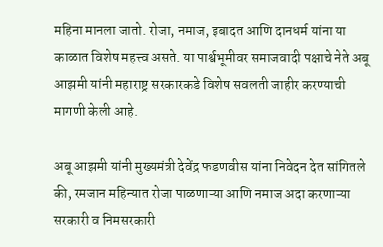महिना मानला जातो. रोजा, नमाज, इबादत आणि दानधर्म यांना या काळात विशेष महत्त्व असते. या पार्श्वभूमीवर समाजवादी पक्षाचे नेते अबू आझमी यांनी महाराष्ट्र सरकारकडे विशेष सवलती जाहीर करण्याची मागणी केली आहे.

अबू आझमी यांनी मुख्यमंत्री देवेंद्र फडणवीस यांना निवेदन देत सांगितले की, रमजान महिन्यात रोजा पाळणाऱ्या आणि नमाज अदा करणाऱ्या सरकारी व निमसरकारी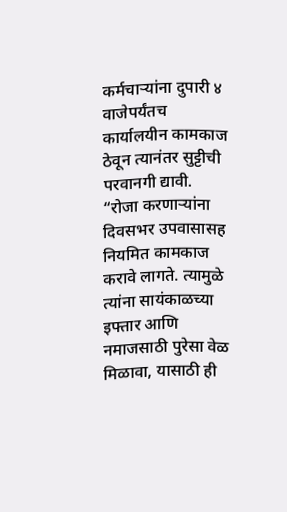कर्मचाऱ्यांना दुपारी ४ वाजेपर्यंतच कार्यालयीन कामकाज ठेवून त्यानंतर सुट्टीची परवानगी द्यावी. “रोजा करणाऱ्यांना दिवसभर उपवासासह नियमित कामकाज करावे लागते. त्यामुळे त्यांना सायंकाळच्या इफ्तार आणि नमाजसाठी पुरेसा वेळ मिळावा, यासाठी ही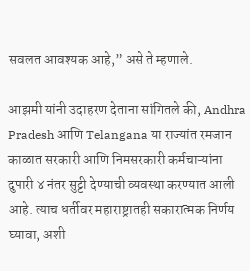सवलत आवश्यक आहे,” असे ते म्हणाले.

आझमी यांनी उदाहरण देताना सांगितले की, Andhra Pradesh आणि Telangana या राज्यांत रमजान काळात सरकारी आणि निमसरकारी कर्मचाऱ्यांना दुपारी ४ नंतर सुट्टी देण्याची व्यवस्था करण्यात आली आहे. त्याच धर्तीवर महाराष्ट्रातही सकारात्मक निर्णय घ्यावा, अशी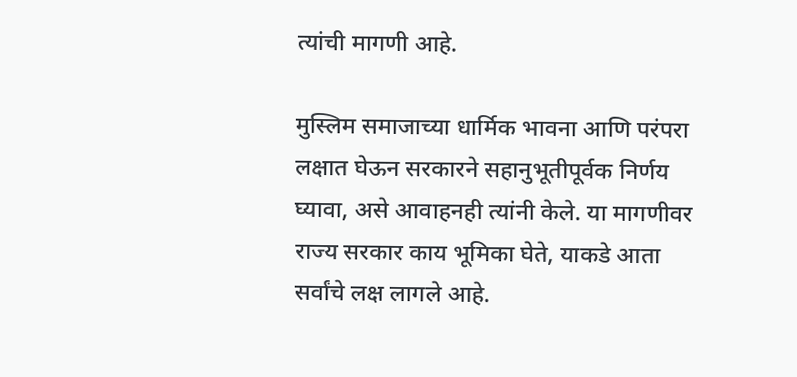त्यांची मागणी आहे.

मुस्लिम समाजाच्या धार्मिक भावना आणि परंपरा लक्षात घेऊन सरकारने सहानुभूतीपूर्वक निर्णय घ्यावा, असे आवाहनही त्यांनी केले. या मागणीवर राज्य सरकार काय भूमिका घेते, याकडे आता सर्वांचे लक्ष लागले आहे.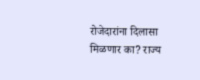रोजेदारांना दिलासा मिळणार का? राज्य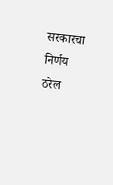सरकारचा निर्णय ठरेल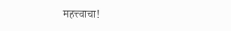महत्त्वाचा!